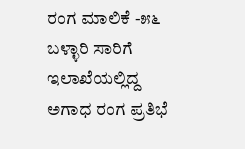ರಂಗ ಮಾಲಿಕೆ -೫೬ ಬಳ್ಳಾರಿ ಸಾರಿಗೆ ಇಲಾಖೆಯಲ್ಲಿದ್ದ ಅಗಾಧ ರಂಗ ಪ್ರತಿಭೆ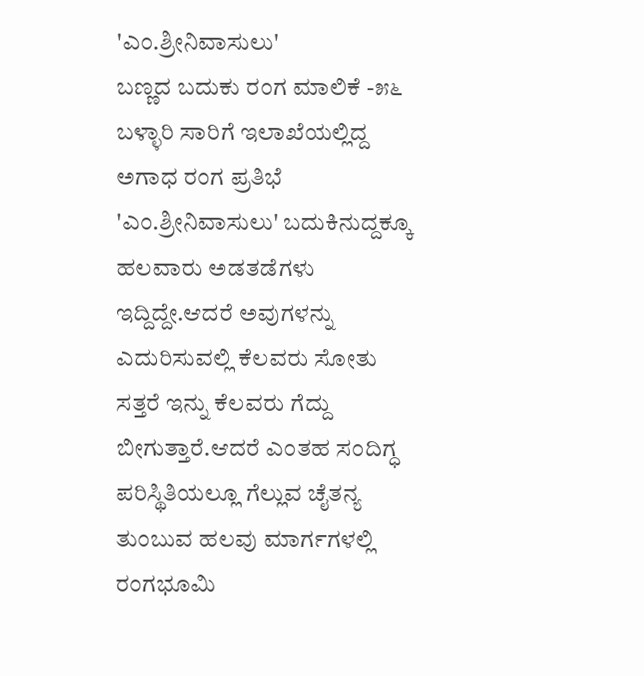'ಎಂ.ಶ್ರೀನಿವಾಸುಲು'
ಬಣ್ಣದ ಬದುಕು ರಂಗ ಮಾಲಿಕೆ -೫೬ ಬಳ್ಳಾರಿ ಸಾರಿಗೆ ಇಲಾಖೆಯಲ್ಲಿದ್ದ ಅಗಾಧ ರಂಗ ಪ್ರತಿಭೆ 'ಎಂ.ಶ್ರೀನಿವಾಸುಲು' ಬದುಕಿನುದ್ದಕ್ಕೂ ಹಲವಾರು ಅಡತಡೆಗಳು ಇದ್ದಿದ್ದೇ.ಆದರೆ ಅವುಗಳನ್ನು ಎದುರಿಸುವಲ್ಲಿ ಕೆಲವರು ಸೋತು ಸತ್ತರೆ ಇನ್ನು ಕೆಲವರು ಗೆದ್ದು ಬೀಗುತ್ತಾರೆ.ಆದರೆ ಎಂತಹ ಸಂದಿಗ್ಧ ಪರಿಸ್ಥಿತಿಯಲ್ಲೂ ಗೆಲ್ಲುವ ಚೈತನ್ಯ ತುಂಬುವ ಹಲವು ಮಾರ್ಗಗಳಲ್ಲಿ ರಂಗಭೂಮಿ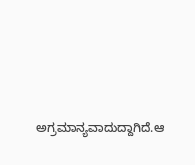ಅಗ್ರಮಾನ್ಯವಾದುದ್ದಾಗಿದೆ.ಆ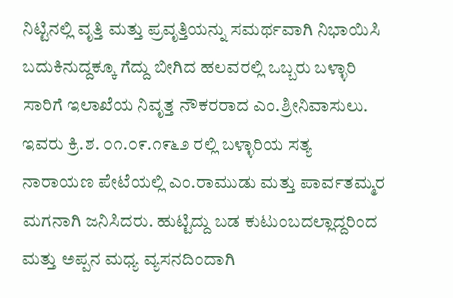ನಿಟ್ಟಿನಲ್ಲಿ ವೃತ್ತಿ ಮತ್ತು ಪ್ರವೃತ್ತಿಯನ್ನು ಸಮರ್ಥವಾಗಿ ನಿಭಾಯಿಸಿ ಬದುಕಿನುದ್ದಕ್ಕೂ ಗೆದ್ದು ಬೀಗಿದ ಹಲವರಲ್ಲಿ ಒಬ್ಬರು ಬಳ್ಳಾರಿ ಸಾರಿಗೆ ಇಲಾಖೆಯ ನಿವೃತ್ತ ನೌಕರರಾದ ಎಂ.ಶ್ರೀನಿವಾಸುಲು. ಇವರು ಕ್ರಿ.ಶ. ೦೧.೦೯.೧೯೬೨ ರಲ್ಲಿ ಬಳ್ಳಾರಿಯ ಸತ್ಯ ನಾರಾಯಣ ಪೇಟೆಯಲ್ಲಿ ಎಂ.ರಾಮುಡು ಮತ್ತು ಪಾರ್ವತಮ್ಮರ ಮಗನಾಗಿ ಜನಿಸಿದರು. ಹುಟ್ಟಿದ್ದು ಬಡ ಕುಟುಂಬದಲ್ಲಾದ್ದರಿಂದ ಮತ್ತು ಅಪ್ಪನ ಮಧ್ಯ ವ್ಯಸನದಿಂದಾಗಿ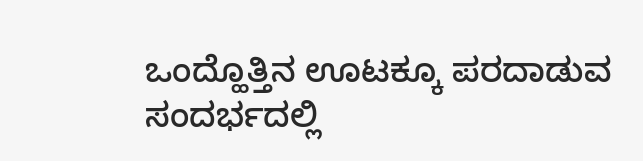ಒಂದ್ಹೊತ್ತಿನ ಊಟಕ್ಕೂ ಪರದಾಡುವ ಸಂದರ್ಭದಲ್ಲಿ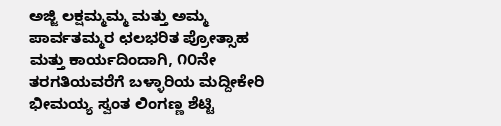ಅಜ್ಜಿ ಲಕ್ಷಮ್ಮಮ್ಮ ಮತ್ತು ಅಮ್ಮ ಪಾರ್ವತಮ್ಮರ ಛಲಭರಿತ ಪ್ರೋತ್ಸಾಹ ಮತ್ತು ಕಾರ್ಯದಿಂದಾಗಿ, ೧೦ನೇ ತರಗತಿಯವರೆಗೆ ಬಳ್ಳಾರಿಯ ಮದ್ದೀಕೇರಿ ಭೀಮಯ್ಯ ಸ್ವಂತ ಲಿಂಗಣ್ಣ ಶೆಟ್ಟಿ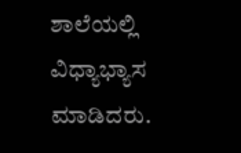ಶಾಲೆಯಲ್ಲಿ ವಿಧ್ಯಾಭ್ಯಾಸ ಮಾಡಿದರು.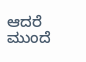ಆದರೆ ಮುಂದೆ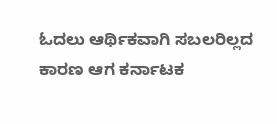ಓದಲು ಆರ್ಥಿಕವಾಗಿ ಸಬಲರಿಲ್ಲದ ಕಾರಣ ಆಗ ಕರ್ನಾಟಕ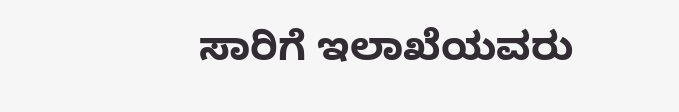ಸಾರಿಗೆ ಇಲಾಖೆಯವರು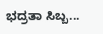ಭದ್ರತಾ ಸಿಬ್ಬ...